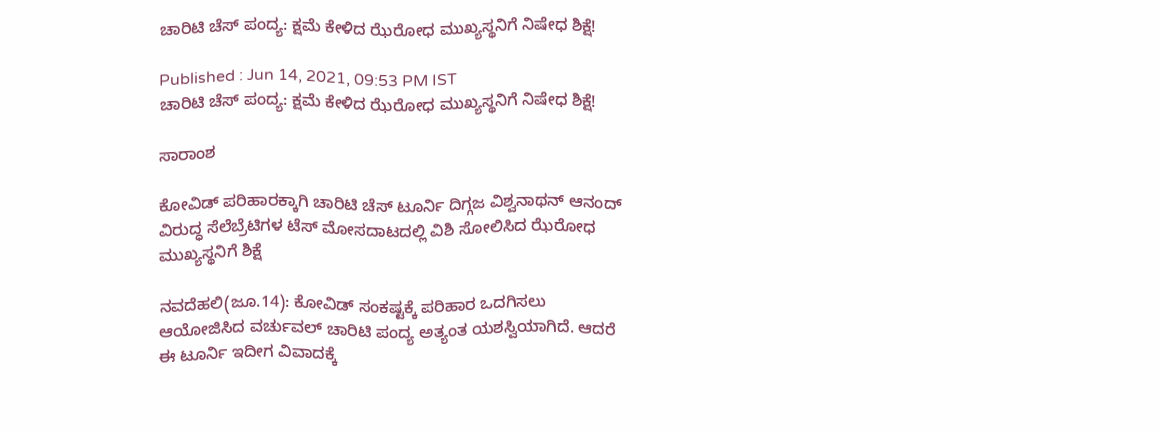ಚಾರಿಟಿ ಚೆಸ್ ಪಂದ್ಯ: ಕ್ಷಮೆ ಕೇಳಿದ ಝೆರೋಧ ಮುಖ್ಯಸ್ಥನಿಗೆ ನಿಷೇಧ ಶಿಕ್ಷೆ!

Published : Jun 14, 2021, 09:53 PM IST
ಚಾರಿಟಿ ಚೆಸ್ ಪಂದ್ಯ: ಕ್ಷಮೆ ಕೇಳಿದ ಝೆರೋಧ ಮುಖ್ಯಸ್ಥನಿಗೆ ನಿಷೇಧ ಶಿಕ್ಷೆ!

ಸಾರಾಂಶ

ಕೋವಿಡ್ ಪರಿಹಾರಕ್ಕಾಗಿ ಚಾರಿಟಿ ಚೆಸ್ ಟೂರ್ನಿ ದಿಗ್ಗಜ ವಿಶ್ವನಾಥನ್ ಆನಂದ್ ವಿರುದ್ಧ ಸೆಲೆಬ್ರೆಟಿಗಳ ಟೆಸ್ ಮೋಸದಾಟದಲ್ಲಿ ವಿಶಿ ಸೋಲಿಸಿದ ಝೆರೋಧ ಮುಖ್ಯಸ್ಥನಿಗೆ ಶಿಕ್ಷೆ

ನವದೆಹಲಿ(ಜೂ.14): ಕೋವಿಡ್ ಸಂಕಷ್ಟಕ್ಕೆ ಪರಿಹಾರ ಒದಗಿಸಲು ಆಯೋಜಿಸಿದ ವರ್ಚುವಲ್ ಚಾರಿಟಿ ಪಂದ್ಯ ಅತ್ಯಂತ ಯಶಸ್ವಿಯಾಗಿದೆ. ಆದರೆ ಈ ಟೂರ್ನಿ ಇದೀಗ ವಿವಾದಕ್ಕೆ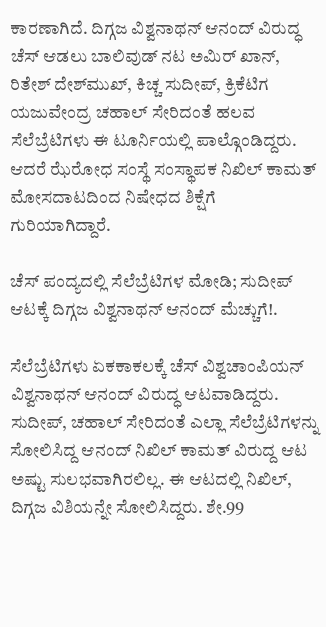ಕಾರಣಾಗಿದೆ. ದಿಗ್ಗಜ ವಿಶ್ವನಾಥನ್ ಆನಂದ್ ವಿರುದ್ಧ ಚೆಸ್ ಆಡಲು ಬಾಲಿವುಡ್ ನಟ ಅಮಿರ್ ಖಾನ್, ರಿತೇಶ್ ದೇಶ್‌ಮುಖ್, ಕಿಚ್ಚ ಸುದೀಪ್, ಕ್ರಿಕೆಟಿಗ ಯಜುವೇಂದ್ರ ಚಹಾಲ್ ಸೇರಿದಂತೆ ಹಲವ ಸೆಲೆಬ್ರೆಟಿಗಳು ಈ ಟೂರ್ನಿಯಲ್ಲಿ ಪಾಲ್ಗೊಂಡಿದ್ದರು. ಆದರೆ ಝೆರೋಧ ಸಂಸ್ಥೆ ಸಂಸ್ಥಾಪಕ ನಿಖಿಲ್ ಕಾಮತ್ ಮೋಸದಾಟದಿಂದ ನಿಷೇಧದ ಶಿಕ್ಷೆಗೆ ಗುರಿಯಾಗಿದ್ದಾರೆ.

ಚೆಸ್ ಪಂದ್ಯದಲ್ಲಿ ಸೆಲೆಬ್ರೆಟಿಗಳ ಮೋಡಿ; ಸುದೀಪ್ ಆಟಕ್ಕೆ ದಿಗ್ಗಜ ವಿಶ್ವನಾಥನ್ ಆನಂದ್ ಮೆಚ್ಚುಗೆ!.

ಸೆಲೆಬ್ರೆಟಿಗಳು ಏಕಕಾಕಲಕ್ಕೆ ಚೆಸ್ ವಿಶ್ವಚಾಂಪಿಯನ್ ವಿಶ್ವನಾಥನ್ ಆನಂದ್ ವಿರುದ್ಧ ಆಟವಾಡಿದ್ದರು. ಸುದೀಪ್, ಚಹಾಲ್ ಸೇರಿದಂತೆ ಎಲ್ಲಾ ಸೆಲೆಬ್ರೆಟಿಗಳನ್ನು ಸೋಲಿಸಿದ್ದ ಆನಂದ್ ನಿಖಿಲ್ ಕಾಮತ್ ವಿರುದ್ದ ಆಟ ಅಷ್ಟು ಸುಲಭವಾಗಿರಲಿಲ್ಲ. ಈ ಆಟದಲ್ಲಿ ನಿಖಿಲ್, ದಿಗ್ಗಜ ವಿಶಿಯನ್ನೇ ಸೋಲಿಸಿದ್ದರು. ಶೇ.99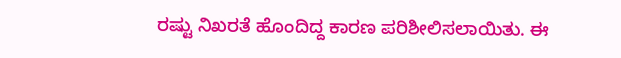ರಷ್ಟು ನಿಖರತೆ ಹೊಂದಿದ್ದ ಕಾರಣ ಪರಿಶೀಲಿಸಲಾಯಿತು. ಈ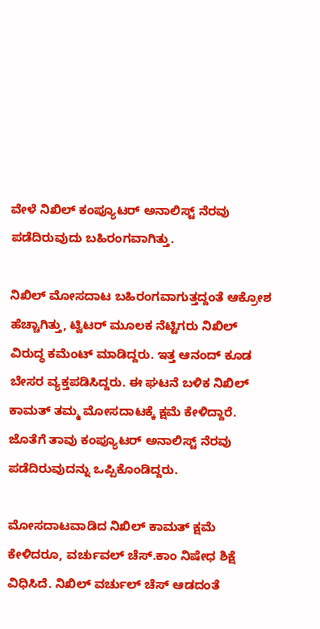ವೇಳೆ ನಿಖಿಲ್ ಕಂಪ್ಯೂಟರ್ ಅನಾಲಿಸ್ಟ್ ನೆರವು ಪಡೆದಿರುವುದು ಬಹಿರಂಗವಾಗಿತ್ತು.

ನಿಖಿಲ್ ಮೋಸದಾಟ ಬಹಿರಂಗವಾಗುತ್ತದ್ದಂತೆ ಆಕ್ರೋಶ ಹೆಚ್ಚಾಗಿತ್ತು, ಟ್ವಿಟರ್ ಮೂಲಕ ನೆಟ್ಟಿಗರು ನಿಖಿಲ್ ವಿರುದ್ಧ ಕಮೆಂಟ್ ಮಾಡಿದ್ದರು. ಇತ್ತ ಆನಂದ್ ಕೂಡ ಬೇಸರ ವ್ಯಕ್ತಪಡಿಸಿದ್ದರು. ಈ ಘಟನೆ ಬಳಿಕ ನಿಖಿಲ್ ಕಾಮತ್ ತಮ್ಮ ಮೋಸದಾಟಕ್ಕೆ ಕ್ಷಮೆ ಕೇಳಿದ್ದಾರೆ. ಜೊತೆಗೆ ತಾವು ಕಂಪ್ಯೂಟರ್ ಅನಾಲಿಸ್ಟ್ ನೆರವು ಪಡೆದಿರುವುದನ್ನು ಒಪ್ಪಿಕೊಂಡಿದ್ದರು.

ಮೋಸದಾಟವಾಡಿದ ನಿಖಿಲ್ ಕಾಮತ್ ಕ್ಷಮೆ ಕೇಳಿದರೂ, ವರ್ಚುವಲ್ ಚೆಸ್.ಕಾಂ ನಿಷೇಧ ಶಿಕ್ಷೆ ವಿಧಿಸಿದೆ. ನಿಖಿಲ್ ವರ್ಚುಲ್ ಚೆಸ್ ಆಡದಂತೆ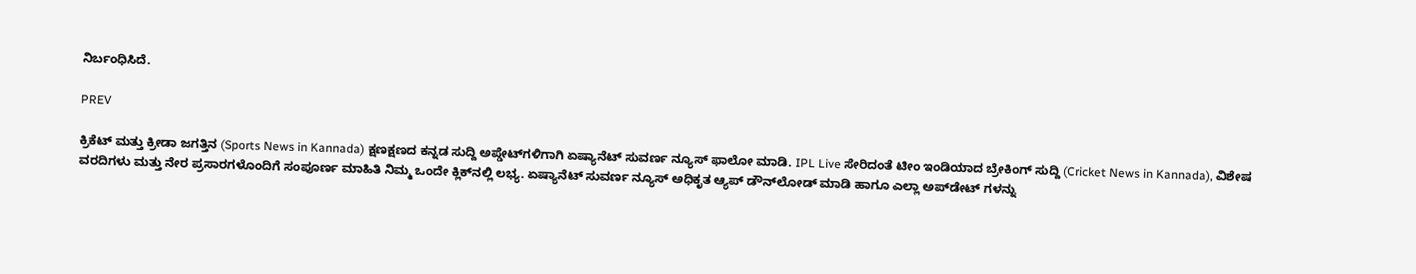ನಿರ್ಬಂಧಿಸಿದೆ.

PREV

ಕ್ರಿಕೆಟ್ ಮತ್ತು ಕ್ರೀಡಾ ಜಗತ್ತಿನ (Sports News in Kannada) ಕ್ಷಣಕ್ಷಣದ ಕನ್ನಡ ಸುದ್ದಿ ಅಪ್ಡೇಟ್‌ಗಳಿಗಾಗಿ ಏಷ್ಯಾನೆಟ್ ಸುವರ್ಣ ನ್ಯೂಸ್‌ ಫಾಲೋ ಮಾಡಿ. IPL Live ಸೇರಿದಂತೆ ಟೀಂ ಇಂಡಿಯಾದ ಬ್ರೇಕಿಂಗ್ ಸುದ್ದಿ (Cricket News in Kannada), ವಿಶೇಷ ವರದಿಗಳು ಮತ್ತು ನೇರ ಪ್ರಸಾರಗಳೊಂದಿಗೆ ಸಂಪೂರ್ಣ ಮಾಹಿತಿ ನಿಮ್ಮ ಒಂದೇ ಕ್ಲಿಕ್‌ನಲ್ಲಿ ಲಭ್ಯ. ಏಷ್ಯಾನೆಟ್ ಸುವರ್ಣ ನ್ಯೂಸ್ ಅಧಿಕೃತ ಆ್ಯಪ್ ಡೌನ್‌ಲೋಡ್ ಮಾಡಿ ಹಾಗೂ ಎಲ್ಲಾ ಅಪ್‌ಡೇಟ್ ಗಳನ್ನು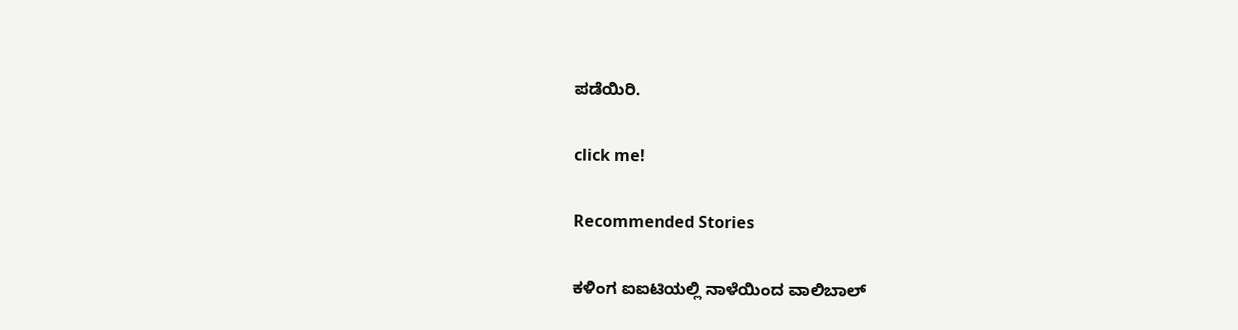ಪಡೆಯಿರಿ.

click me!

Recommended Stories

ಕಳಿಂಗ ಐಐಟಿಯಲ್ಲಿ ನಾಳೆಯಿಂದ ವಾಲಿಬಾಲ್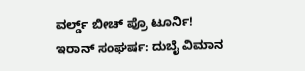ವರ್ಲ್ಡ್‌ ಬೀಚ್ ಪ್ರೊ ಟೂರ್ನಿ!
ಇರಾನ್ ಸಂಘರ್ಷ: ದುಬೈ ವಿಮಾನ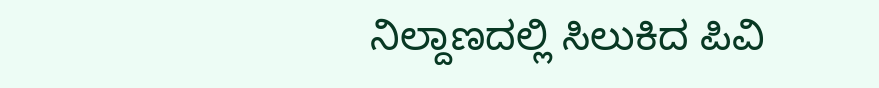ನಿಲ್ದಾಣದಲ್ಲಿ ಸಿಲುಕಿದ ಪಿವಿ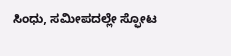ಸಿಂಧು, ಸಮೀಪದಲ್ಲೇ ಸ್ಫೋಟ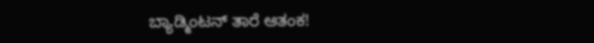ಬ್ಯಾಡ್ಮಿಂಟನ್ ತಾರೆ ಆತಂಕ!